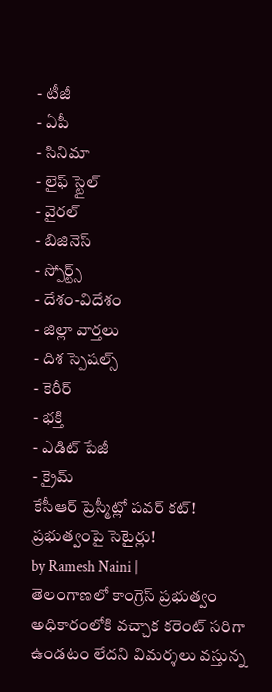- టీజీ
- ఏపీ
- సినిమా
- లైఫ్ స్టైల్
- వైరల్
- బిజినెస్
- స్పోర్ట్స్
- దేశం-విదేశం
- జిల్లా వార్తలు
- దిశ స్పెషల్స్
- కెరీర్
- భక్తి
- ఎడిట్ పేజీ
- క్రైమ్
కేసీఆర్ ప్రెస్మీట్లో పవర్ కట్! ప్రభుత్వంపై సెటైర్లు!
by Ramesh Naini |
తెలంగాణలో కాంగ్రెస్ ప్రభుత్వం అధికారంలోకి వచ్చాక కరెంట్ సరిగా ఉండటం లేదని విమర్శలు వస్తున్న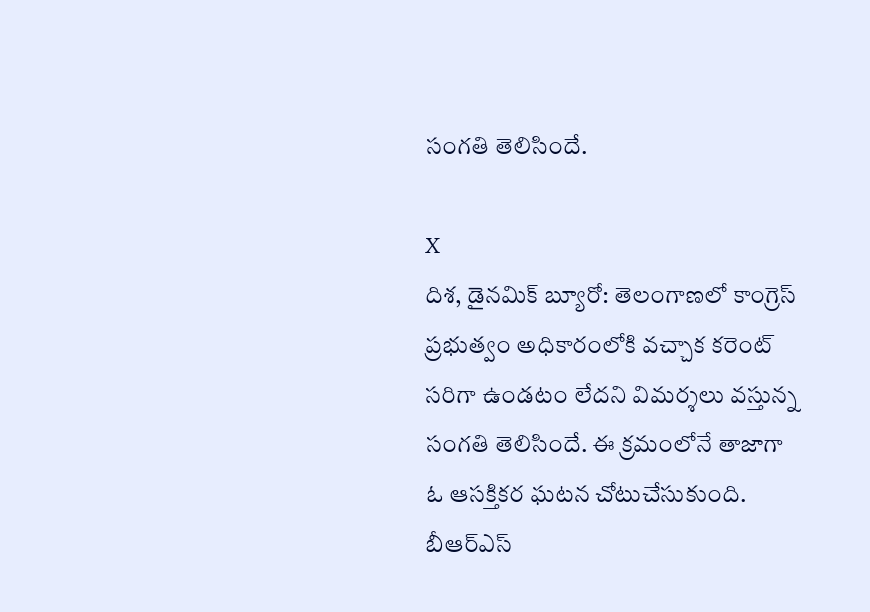సంగతి తెలిసిందే.

X
దిశ, డైనమిక్ బ్యూరో: తెలంగాణలో కాంగ్రెస్ ప్రభుత్వం అధికారంలోకి వచ్చాక కరెంట్ సరిగా ఉండటం లేదని విమర్శలు వస్తున్న సంగతి తెలిసిందే. ఈ క్రమంలోనే తాజాగా ఓ ఆసక్తికర ఘటన చోటుచేసుకుంది. బీఆర్ఎస్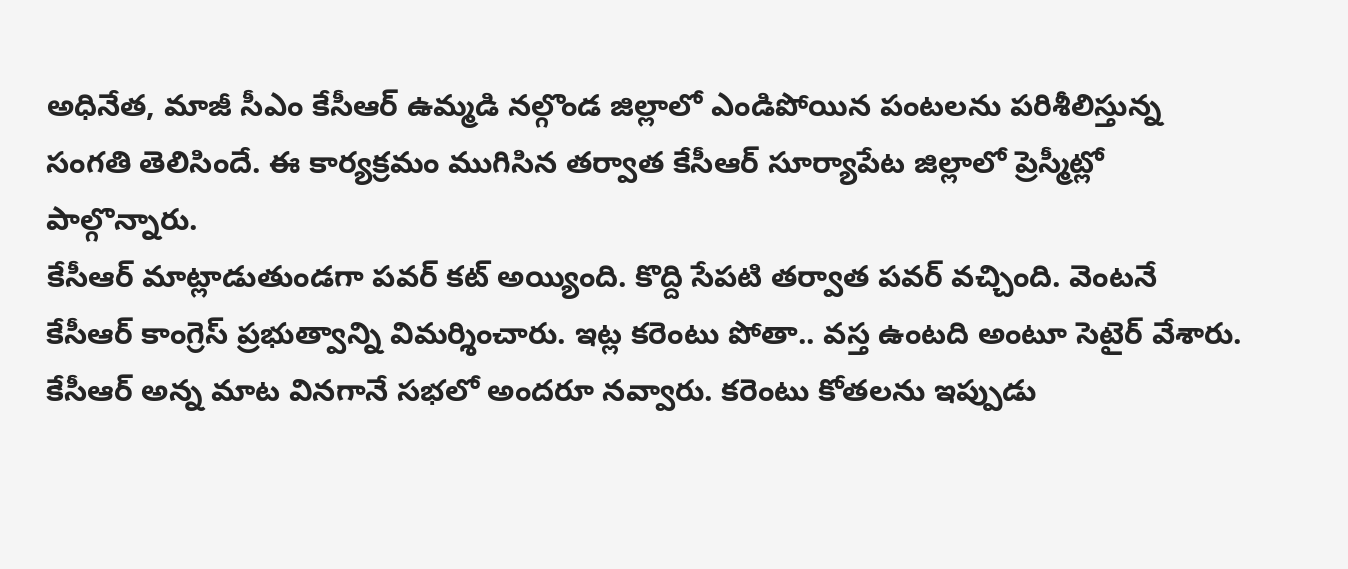అధినేత, మాజీ సీఎం కేసీఆర్ ఉమ్మడి నల్గొండ జిల్లాలో ఎండిపోయిన పంటలను పరిశీలిస్తున్న సంగతి తెలిసిందే. ఈ కార్యక్రమం ముగిసిన తర్వాత కేసీఆర్ సూర్యాపేట జిల్లాలో ప్రెస్మీట్లో పాల్గొన్నారు.
కేసీఆర్ మాట్లాడుతుండగా పవర్ కట్ అయ్యింది. కొద్ది సేపటి తర్వాత పవర్ వచ్చింది. వెంటనే కేసీఆర్ కాంగ్రెస్ ప్రభుత్వాన్ని విమర్శించారు. ఇట్ల కరెంటు పోతా.. వస్త ఉంటది అంటూ సెటైర్ వేశారు. కేసీఆర్ అన్న మాట వినగానే సభలో అందరూ నవ్వారు. కరెంటు కోతలను ఇప్పుడు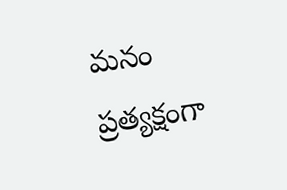మనం ప్రత్యక్షంగా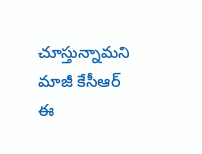చూస్తున్నామని మాజీ కేసీఆర్ ఈ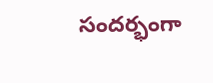సందర్భంగా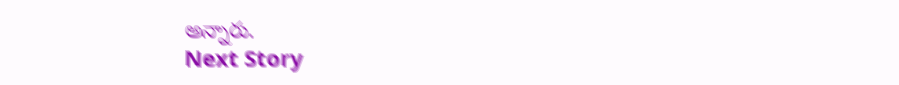అన్నారు.
Next Story